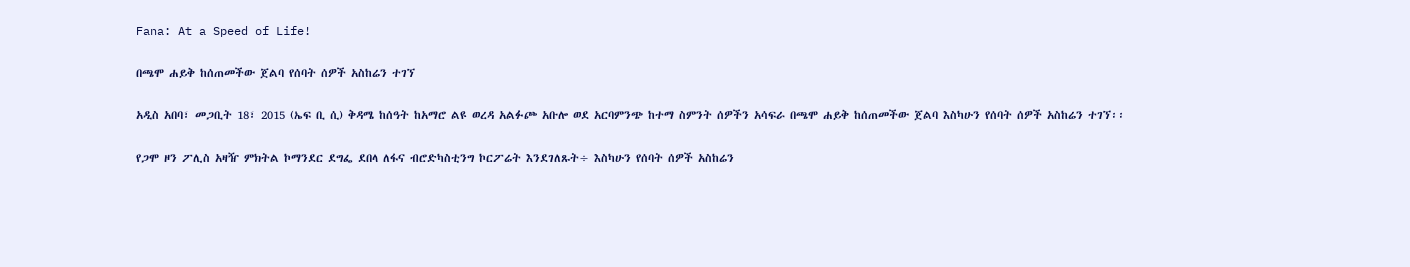Fana: At a Speed of Life!

በጫሞ ሐይቅ ከሰጠመችው ጀልባ የሰባት ሰዎች አስከሬን ተገኘ

አዲስ አበባ፣ መጋቢት 18፣ 2015 (ኤፍ ቢ ሲ) ቅዳሜ ከሰዓት ከአማሮ ልዩ ወረዳ አልፉጮ አቡሎ ወደ አርባምንጭ ከተማ ስምንት ሰዎችን አሳፍራ በጫሞ ሐይቅ ከሰጠመችው ጀልባ እስካሁን የሰባት ሰዎች አስከሬን ተገኘ፡፡

የጋሞ ዞን ፖሊስ አዛዥ ምክትል ኮማንደር ደግፌ ደበላ ለፋና ብሮድካስቲንግ ኮርፖሬት እንደገለጹት÷ እስካሁን የሰባት ሰዎች አስከሬን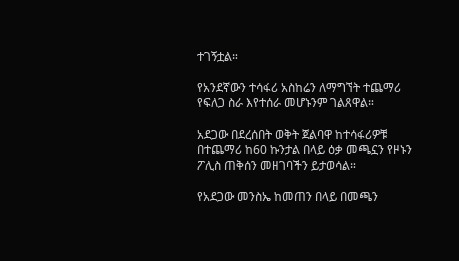ተገኝቷል።

የአንደኛውን ተሳፋሪ አስከሬን ለማግኘት ተጨማሪ የፍለጋ ስራ እየተሰራ መሆኑንም ገልጸዋል።

አደጋው በደረሰበት ወቅት ጀልባዋ ከተሳፋሪዎቹ በተጨማሪ ከ60 ኩንታል በላይ ዕቃ መጫኗን የዞኑን ፖሊስ ጠቅሰን መዘገባችን ይታወሳል።

የአደጋው መንስኤ ከመጠን በላይ በመጫን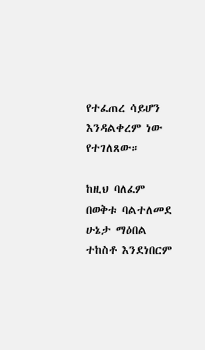የተፈጠረ ሳይሆን እንዳልቀረም ነው የተገለጸው።

ከዚህ ባለፈም በወቅቱ ባልተለመደ ሁኔታ ማዕበል ተከስቶ እንደነበርም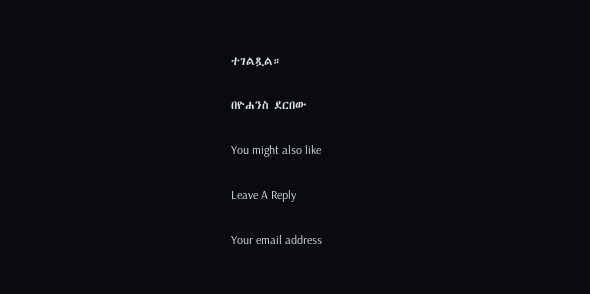ተገልጿል።

በዮሐንስ ደርበው

You might also like

Leave A Reply

Your email address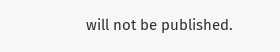will not be published.